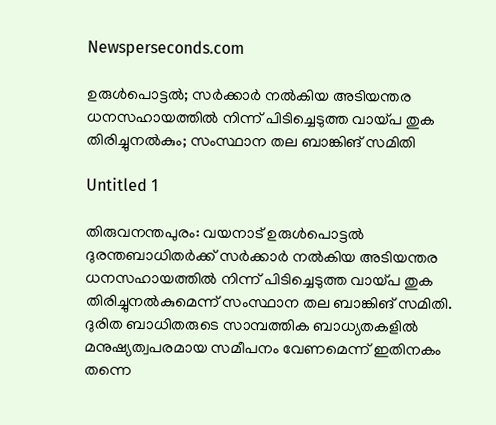Newsperseconds.com

ഉരുള്‍പൊട്ടല്‍; സര്‍ക്കാര്‍ നല്‍കിയ അടിയന്തര ധനസഹായത്തില്‍ നിന്ന് പിടിച്ചെടുത്ത വായ്പ തുക തിരിച്ചുനല്‍കും; സംസ്ഥാന തല ബാങ്കിങ് സമിതി

Untitled 1

തിരുവനന്തപുരം: വയനാട് ഉരുള്‍പൊട്ടല്‍ ദുരന്തബാധിതര്‍ക്ക് സര്‍ക്കാര്‍ നല്‍കിയ അടിയന്തര ധനസഹായത്തില്‍ നിന്ന് പിടിച്ചെടുത്ത വായ്പ തുക തിരിച്ചുനല്‍കുമെന്ന് സംസ്ഥാന തല ബാങ്കിങ് സമിതി. ദുരിത ബാധിതരുടെ സാമ്പത്തിക ബാധ്യതകളില്‍ മനുഷ്യത്വപരമായ സമീപനം വേണമെന്ന് ഇതിനകം തന്നെ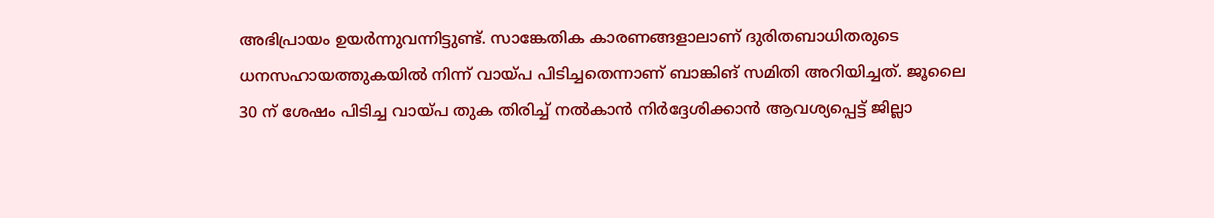അഭിപ്രായം ഉയര്‍ന്നുവന്നിട്ടുണ്ട്. സാങ്കേതിക കാരണങ്ങളാലാണ് ദുരിതബാധിതരുടെ ധനസഹായത്തുകയില്‍ നിന്ന് വായ്പ പിടിച്ചതെന്നാണ് ബാങ്കിങ് സമിതി അറിയിച്ചത്. ജൂലൈ 30 ന് ശേഷം പിടിച്ച വായ്പ തുക തിരിച്ച് നല്‍കാന്‍ നിര്‍ദ്ദേശിക്കാന്‍ ആവശ്യപ്പെട്ട് ജില്ലാ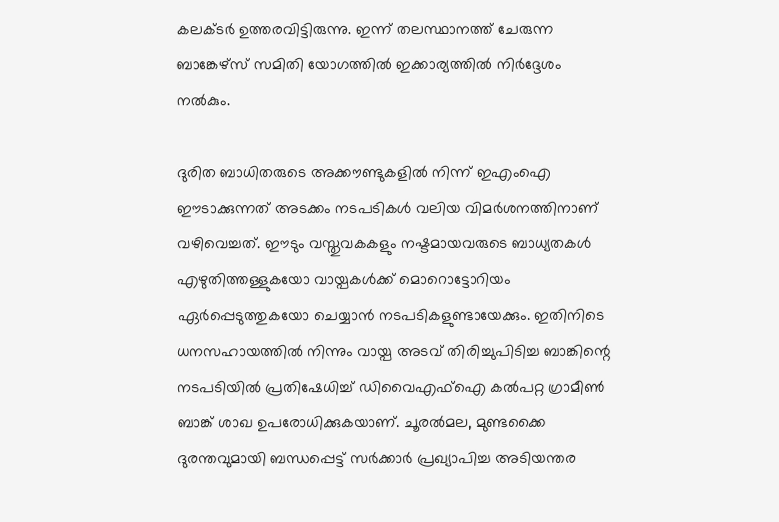കലക്ടര്‍ ഉത്തരവിട്ടിരുന്നു. ഇന്ന് തലസ്ഥാനത്ത് ചേരുന്ന ബാങ്കേഴ്‌സ് സമിതി യോഗത്തില്‍ ഇക്കാര്യത്തില്‍ നിര്‍ദ്ദേശം നല്‍കും.

ദുരിത ബാധിതരുടെ അക്കൗണ്ടുകളില്‍ നിന്ന് ഇഎംഐ ഈടാക്കുന്നത് അടക്കം നടപടികള്‍ വലിയ വിമര്‍ശനത്തിനാണ് വഴിവെച്ചത്. ഈടും വസ്തുവകകളും നഷ്ടമായവരുടെ ബാധ്യതകള്‍ എഴുതിത്തള്ളുകയോ വായ്പകള്‍ക്ക് മൊറൊട്ടോറിയം ഏര്‍പ്പെടുത്തുകയോ ചെയ്യാന്‍ നടപടികളുണ്ടായേക്കും. ഇതിനിടെ ധനസഹായത്തില്‍ നിന്നും വായ്പ അടവ് തിരിച്ചുപിടിച്ച ബാങ്കിന്റെ നടപടിയില്‍ പ്രതിഷേധിച്ച് ഡിവൈഎഫ്‌ഐ കല്‍പറ്റ ഗ്രാമീണ്‍ ബാങ്ക് ശാഖ ഉപരോധിക്കുകയാണ്. ചൂരല്‍മല, മുണ്ടക്കൈ ദുരന്തവുമായി ബന്ധപ്പെട്ട് സര്‍ക്കാര്‍ പ്രഖ്യാപിച്ച അടിയന്തര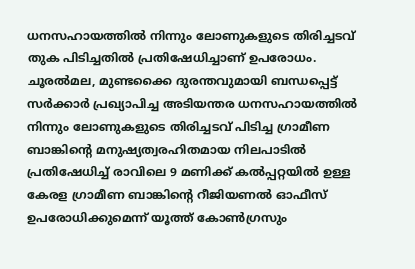ധനസഹായത്തില്‍ നിന്നും ലോണുകളുടെ തിരിച്ചടവ് തുക പിടിച്ചതില്‍ പ്രതിഷേധിച്ചാണ് ഉപരോധം. ചൂരല്‍മല, മുണ്ടക്കൈ ദുരന്തവുമായി ബന്ധപ്പെട്ട് സര്‍ക്കാര്‍ പ്രഖ്യാപിച്ച അടിയന്തര ധനസഹായത്തില്‍ നിന്നും ലോണുകളുടെ തിരിച്ചടവ് പിടിച്ച ഗ്രാമീണ ബാങ്കിന്റെ മനുഷ്യത്വരഹിതമായ നിലപാടില്‍ പ്രതിഷേധിച്ച് രാവിലെ 9 മണിക്ക് കല്‍പ്പറ്റയില്‍ ഉള്ള കേരള ഗ്രാമീണ ബാങ്കിന്റെ റീജിയണല്‍ ഓഫീസ് ഉപരോധിക്കുമെന്ന് യൂത്ത് കോണ്‍ഗ്രസും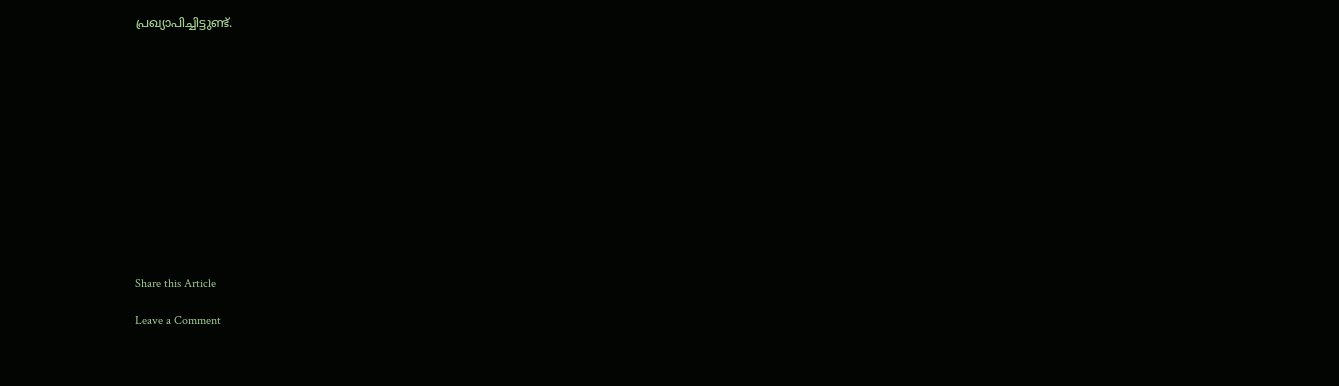പ്രഖ്യാപിച്ചിട്ടുണ്ട്.













Share this Article

Leave a Comment